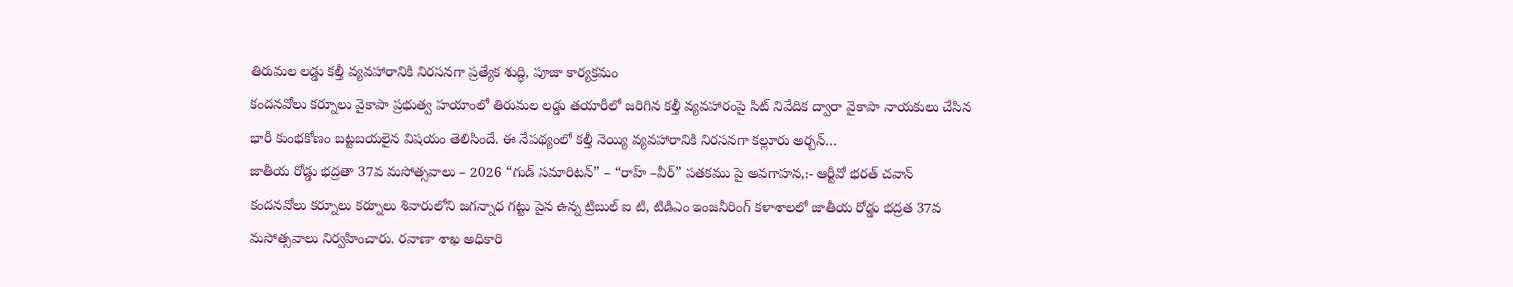తిరుమల లడ్డు కల్తీ వ్యవహారానికి నిరసనగా ప్రత్యేక శుద్ధి, పూజా కార్యక్రమం
కందనవోలు కర్నూలు వైకాపా ప్రభుత్వ హయాంలో తిరుమల లడ్డు తయారీలో జరిగిన కల్తీ వ్యవహారంపై సిట్ నివేదిక ద్వారా వైకాపా నాయకులు చేసిన భారీ కుంభకోణం బట్టబయలైన విషయం తెలిసిందే. ఈ నేపథ్యంలో కల్తీ నెయ్యి వ్యవహారానికి నిరసనగా కల్లూరు అర్బన్…
జాతీయ రోడ్డు భద్రతా 37వ మసోత్సవాలు – 2026 “గుడ్ సమారిటన్” – “రాహ్ –వీర్” పతకము పై అవగాహన,:- ఆర్టీవో భరత్ చవాన్
కందనవోలు కర్నూలు కర్నూలు శివారులోని జగన్నాధ గట్టు పైన ఉన్న ట్రిబుల్ ఐ టి, టిడిఎం ఇంజనీరింగ్ కళాశాలలో జాతీయ రోడ్డు భద్రత 37వ మసోత్సవాలు నిర్వహించారు. రవాణా శాఖ అధికారి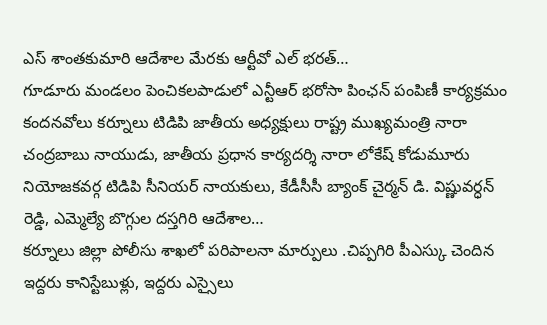ఎస్ శాంతకుమారి ఆదేశాల మేరకు ఆర్టీవో ఎల్ భరత్…
గూడూరు మండలం పెంచికలపాడులో ఎన్టీఆర్ భరోసా పింఛన్ పంపిణీ కార్యక్రమం
కందనవోలు కర్నూలు టిడిపి జాతీయ అధ్యక్షులు రాష్ట్ర ముఖ్యమంత్రి నారా చంద్రబాబు నాయుడు, జాతీయ ప్రధాన కార్యదర్శి నారా లోకేష్ కోడుమూరు నియోజకవర్గ టిడిపి సీనియర్ నాయకులు, కేడీసీసీ బ్యాంక్ చైర్మన్ డి. విష్ణువర్ధన్ రెడ్డి, ఎమ్మెల్యే బొగ్గుల దస్తగిరి ఆదేశాల…
కర్నూలు జిల్లా పోలీసు శాఖలో పరిపాలనా మార్పులు .చిప్పగిరి పీఎస్కు చెందిన ఇద్దరు కానిస్టేబుళ్లు, ఇద్దరు ఎస్సైలు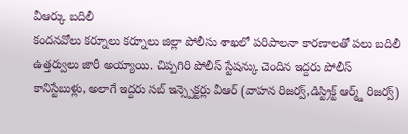వీఆర్కు బదిలీ
కందనవోలు కర్నూలు కర్నూలు జిల్లా పోలీసు శాఖలో పరిపాలనా కారణాలతో పలు బదిలీ ఉత్తర్వులు జారీ అయ్యాయి. చిప్పగిరి పోలీస్ స్టేషన్కు చెందిన ఇద్దరు పోలీస్ కానిస్టేబుళ్లు, అలాగే ఇద్దరు సబ్ ఇన్స్పెక్టర్లు వీఆర్ (వాహన రిజర్వ్,డిస్ట్రిక్ట్ ఆర్మ్డ్ రిజర్వ్)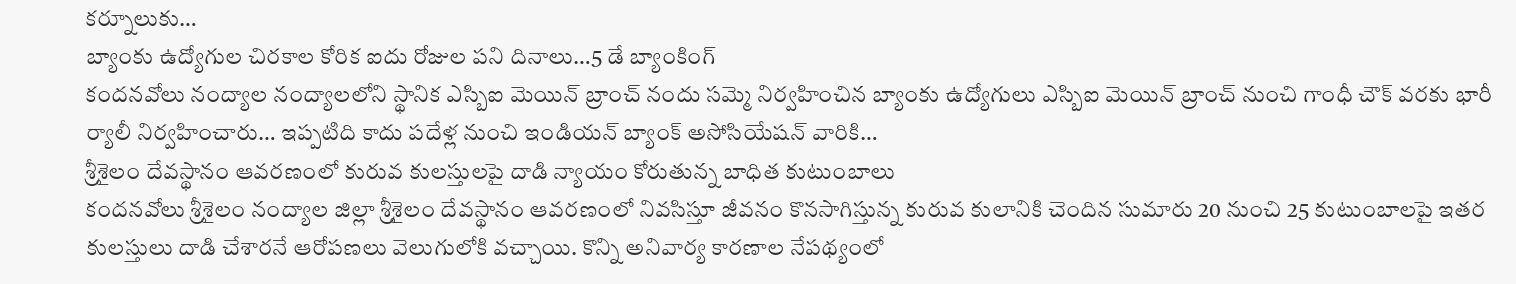కర్నూలుకు…
బ్యాంకు ఉద్యోగుల చిరకాల కోరిక ఐదు రోజుల పని దినాలు…5 డే బ్యాంకింగ్
కందనవోలు నంద్యాల నంద్యాలలోని స్థానిక ఎస్బిఐ మెయిన్ బ్రాంచ్ నందు సమ్మె నిర్వహించిన బ్యాంకు ఉద్యోగులు ఎస్బిఐ మెయిన్ బ్రాంచ్ నుంచి గాంధీ చౌక్ వరకు భారీ ర్యాలీ నిర్వహించారు… ఇప్పటిది కాదు పదేళ్ల నుంచి ఇండియన్ బ్యాంక్ అసోసియేషన్ వారికి…
శ్రీశైలం దేవస్థానం ఆవరణంలో కురువ కులస్తులపై దాడి న్యాయం కోరుతున్న బాధిత కుటుంబాలు
కందనవోలు శ్రీశైలం నంద్యాల జిల్లా శ్రీశైలం దేవస్థానం ఆవరణంలో నివసిస్తూ జీవనం కొనసాగిస్తున్న కురువ కులానికి చెందిన సుమారు 20 నుంచి 25 కుటుంబాలపై ఇతర కులస్తులు దాడి చేశారనే ఆరోపణలు వెలుగులోకి వచ్చాయి. కొన్ని అనివార్య కారణాల నేపథ్యంలో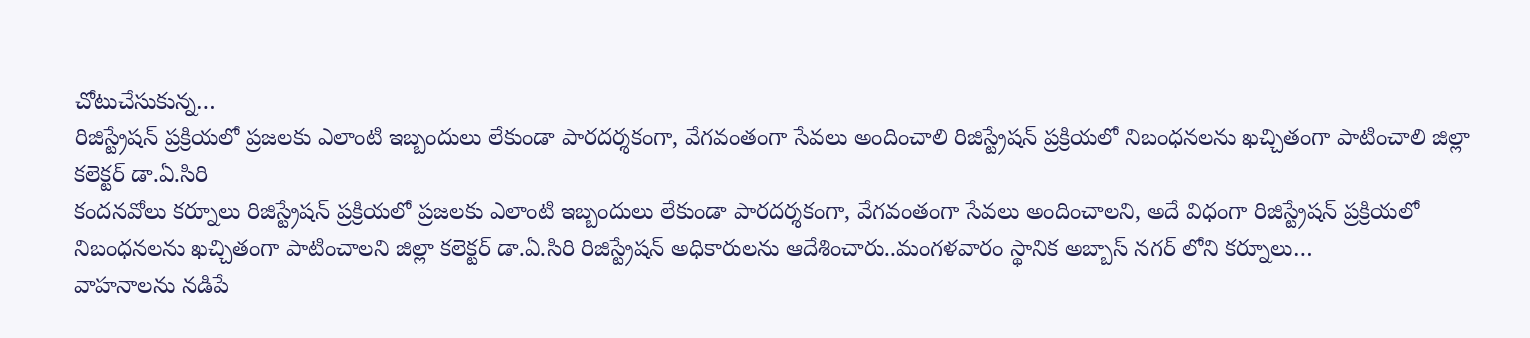చోటుచేసుకున్న…
రిజిస్ట్రేషన్ ప్రక్రియలో ప్రజలకు ఎలాంటి ఇబ్బందులు లేకుండా పారదర్శకంగా, వేగవంతంగా సేవలు అందించాలి రిజిస్ట్రేషన్ ప్రక్రియలో నిబంధనలను ఖచ్చితంగా పాటించాలి జిల్లా కలెక్టర్ డా.ఏ.సిరి
కందనవోలు కర్నూలు రిజిస్ట్రేషన్ ప్రక్రియలో ప్రజలకు ఎలాంటి ఇబ్బందులు లేకుండా పారదర్శకంగా, వేగవంతంగా సేవలు అందించాలని, అదే విధంగా రిజిస్ట్రేషన్ ప్రక్రియలో నిబంధనలను ఖచ్చితంగా పాటించాలని జిల్లా కలెక్టర్ డా.ఏ.సిరి రిజిస్ట్రేషన్ అధికారులను ఆదేశించారు..మంగళవారం స్థానిక అబ్బాస్ నగర్ లోని కర్నూలు…
వాహనాలను నడిపే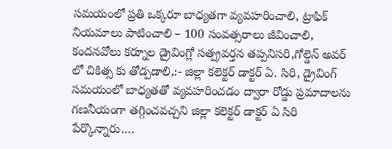సమయంలో ప్రతి ఒక్కరూ బాధ్యతగా వ్యవహరించాలి, ట్రాఫిక్ నియమాలు పాటించాలి – 100 సంవత్సరాలు జీవించాలి,
కందనవోలు కర్నూల డ్రైవింగ్లో సత్ప్రవర్తన తప్పనిసరి,గోల్డెన్ అవర్ లో చికిత్స కు తోడ్పడాలి,:- జిల్లా కలెక్టర్ డాక్టర్ ఏ. సిరి, డ్రైవింగ్ సమయంలో బాధ్యతతో వ్యవహరించడం ద్వారా రోడ్డు ప్రమాదాలను గణనీయంగా తగ్గించవచ్చని జిల్లా కలెక్టర్ డాక్టర్ ఏ సిరి పేర్కొన్నారు.…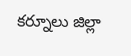కర్నూలు జిల్లా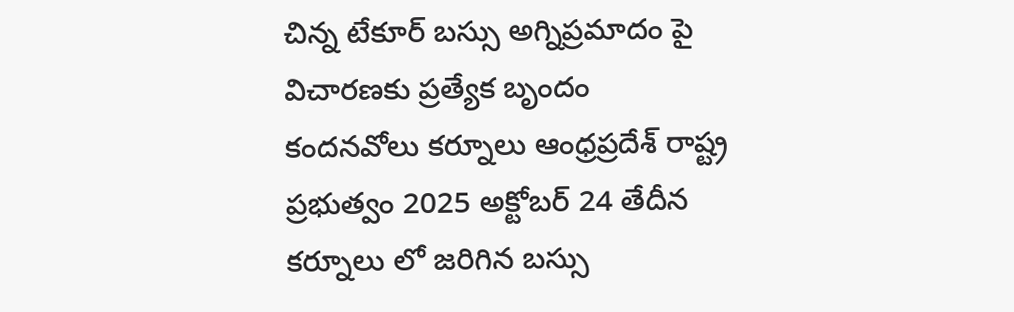చిన్న టేకూర్ బస్సు అగ్నిప్రమాదం పై విచారణకు ప్రత్యేక బృందం
కందనవోలు కర్నూలు ఆంధ్రప్రదేశ్ రాష్ట్ర ప్రభుత్వం 2025 అక్టోబర్ 24 తేదీన కర్నూలు లో జరిగిన బస్సు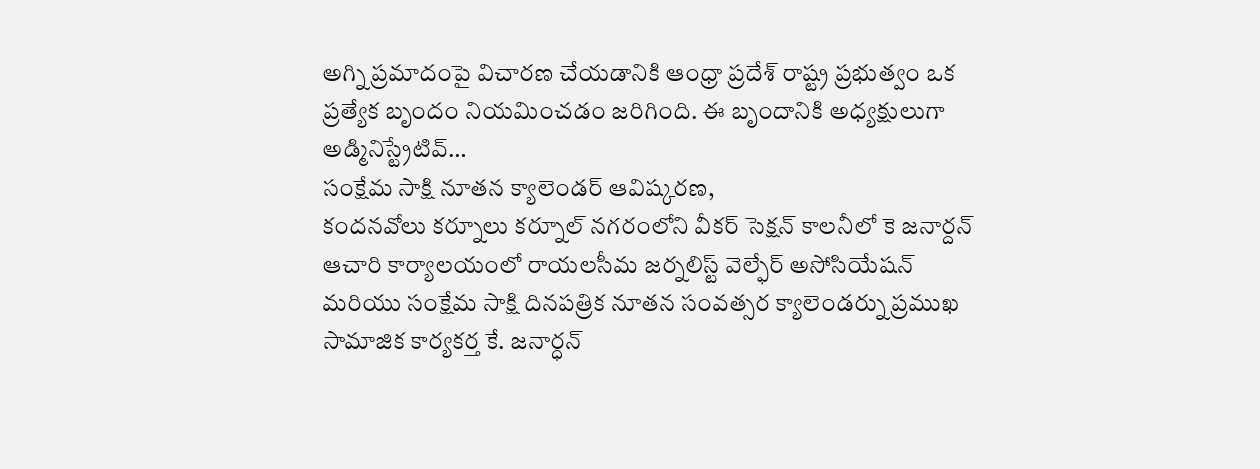అగ్ని ప్రమాదంపై విచారణ చేయడానికి ఆంధ్రా ప్రదేశ్ రాష్ట్ర ప్రభుత్వం ఒక ప్రత్యేక బృందం నియమించడం జరిగింది. ఈ బృందానికి అధ్యక్షులుగా అడ్మినిస్ట్రేటివ్…
సంక్షేమ సాక్షి నూతన క్యాలెండర్ ఆవిష్కరణ,
కందనవోలు కర్నూలు కర్నూల్ నగరంలోని వీకర్ సెక్షన్ కాలనీలో కె జనార్దన్ ఆచారి కార్యాలయంలో రాయలసీమ జర్నలిస్ట్ వెల్ఫేర్ అసోసియేషన్ మరియు సంక్షేమ సాక్షి దినపత్రిక నూతన సంవత్సర క్యాలెండర్ను ప్రముఖ సామాజిక కార్యకర్త కే. జనార్ధన్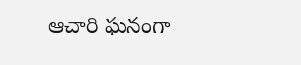ఆచారి ఘనంగా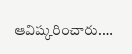ఆవిష్కరించారు.…